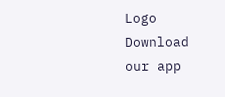Logo
Download our app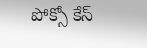పోక్సో కేస్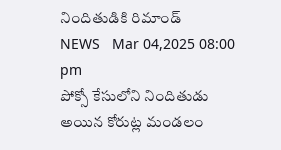నిందితుడికి రిమాండ్
NEWS   Mar 04,2025 08:00 pm
పోక్సో కేసులోని నిందితుడు అయిన కోరుట్ల మండలం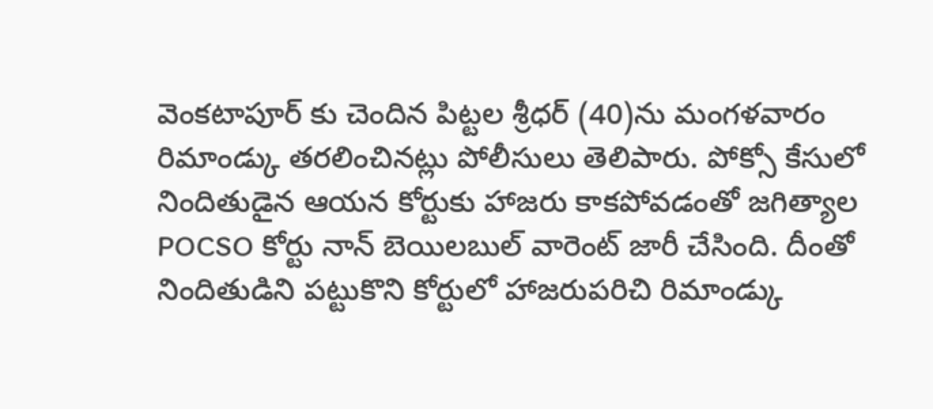వెంకటాపూర్ కు చెందిన పిట్టల శ్రీధర్ (40)ను మంగళవారం రిమాండ్కు తరలించినట్లు పోలీసులు తెలిపారు. పోక్సో కేసులో నిందితుడైన ఆయన కోర్టుకు హాజరు కాకపోవడంతో జగిత్యాల POCSO కోర్టు నాన్ బెయిలబుల్ వారెంట్ జారీ చేసింది. దీంతో నిందితుడిని పట్టుకొని కోర్టులో హాజరుపరిచి రిమాండ్కు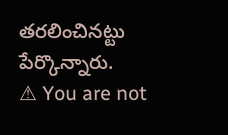తరలించినట్టు పేర్కొన్నారు.
⚠ You are not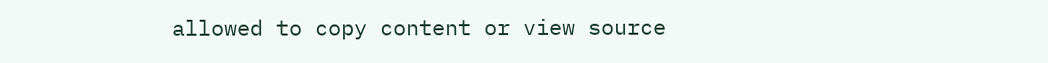allowed to copy content or view source